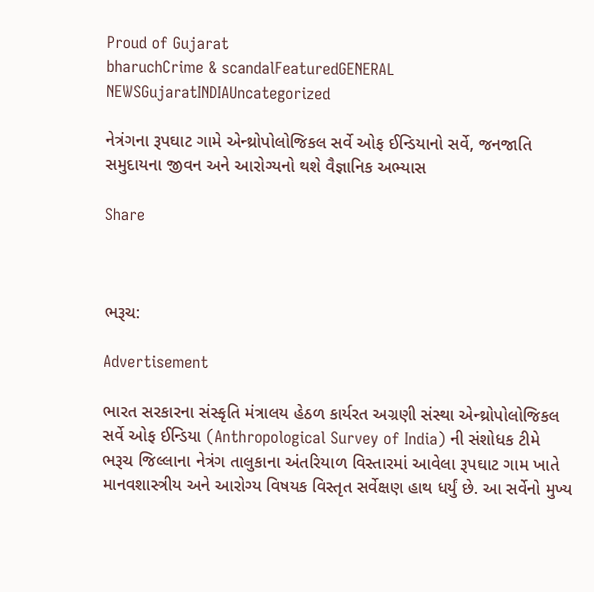Proud of Gujarat
bharuchCrime & scandalFeaturedGENERAL NEWSGujaratINDIAUncategorized

નેત્રંગના રૂપઘાટ ગામે એન્થ્રોપોલોજિકલ સર્વે ઓફ ઈન્ડિયાનો સર્વે, જનજાતિ સમુદાયના જીવન અને આરોગ્યનો થશે વૈજ્ઞાનિક અભ્યાસ

Share



ભરૂચ:

Advertisement

ભારત સરકારના સંસ્કૃતિ મંત્રાલય હેઠળ કાર્યરત અગ્રણી સંસ્થા એન્થ્રોપોલોજિકલ સર્વે ઓફ ઈન્ડિયા (Anthropological Survey of India) ની સંશોધક ટીમે ભરૂચ જિલ્લાના નેત્રંગ તાલુકાના અંતરિયાળ વિસ્તારમાં આવેલા રૂપઘાટ ગામ ખાતે માનવશાસ્ત્રીય અને આરોગ્ય વિષયક વિસ્તૃત સર્વેક્ષણ હાથ ધર્યું છે. આ સર્વેનો મુખ્ય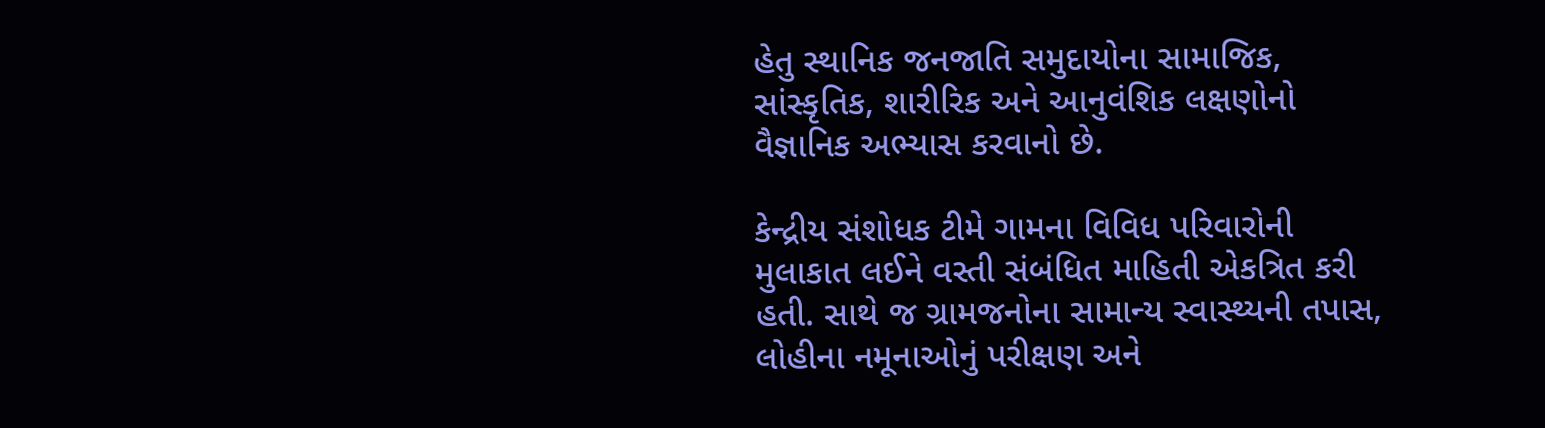હેતુ સ્થાનિક જનજાતિ સમુદાયોના સામાજિક, સાંસ્કૃતિક, શારીરિક અને આનુવંશિક લક્ષણોનો વૈજ્ઞાનિક અભ્યાસ કરવાનો છે.

કેન્દ્રીય સંશોધક ટીમે ગામના વિવિધ પરિવારોની મુલાકાત લઈને વસ્તી સંબંધિત માહિતી એકત્રિત કરી હતી. સાથે જ ગ્રામજનોના સામાન્ય સ્વાસ્થ્યની તપાસ, લોહીના નમૂનાઓનું પરીક્ષણ અને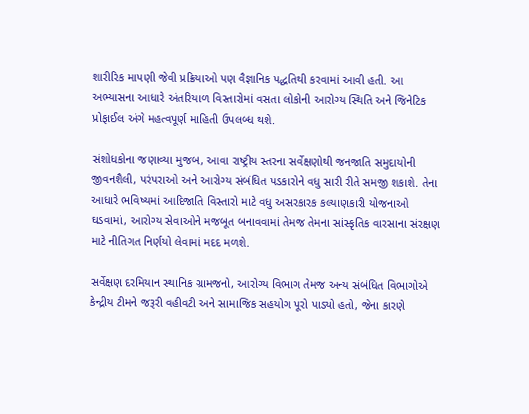શારીરિક માપણી જેવી પ્રક્રિયાઓ પણ વૈજ્ઞાનિક પદ્ધતિથી કરવામાં આવી હતી. આ અભ્યાસના આધારે અંતરિયાળ વિસ્તારોમાં વસતા લોકોની આરોગ્ય સ્થિતિ અને જિનેટિક પ્રોફાઈલ અંગે મહત્વપૂર્ણ માહિતી ઉપલબ્ધ થશે.

સંશોધકોના જણાવ્યા મુજબ, આવા રાષ્ટ્રીય સ્તરના સર્વેક્ષણોથી જનજાતિ સમુદાયોની જીવનશૈલી, પરંપરાઓ અને આરોગ્ય સંબંધિત પડકારોને વધુ સારી રીતે સમજી શકાશે. તેના આધારે ભવિષ્યમાં આદિજાતિ વિસ્તારો માટે વધુ અસરકારક કલ્યાણકારી યોજનાઓ ઘડવામાં, આરોગ્ય સેવાઓને મજબૂત બનાવવામાં તેમજ તેમના સાંસ્કૃતિક વારસાના સંરક્ષણ માટે નીતિગત નિર્ણયો લેવામાં મદદ મળશે.

સર્વેક્ષણ દરમિયાન સ્થાનિક ગ્રામજનો, આરોગ્ય વિભાગ તેમજ અન્ય સંબંધિત વિભાગોએ કેન્દ્રીય ટીમને જરૂરી વહીવટી અને સામાજિક સહયોગ પૂરો પાડ્યો હતો, જેના કારણે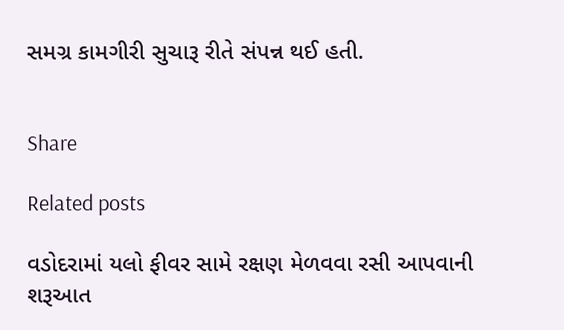સમગ્ર કામગીરી સુચારૂ રીતે સંપન્ન થઈ હતી.


Share

Related posts

વડોદરામાં યલો ફીવર સામે રક્ષણ મેળવવા રસી આપવાની શરૂઆત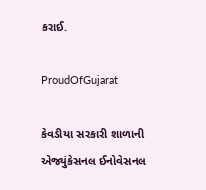કરાઈ.

ProudOfGujarat

કેવડીયા સરકારી શાળાની એજ્યુંકેસનલ ઈનોવેસનલ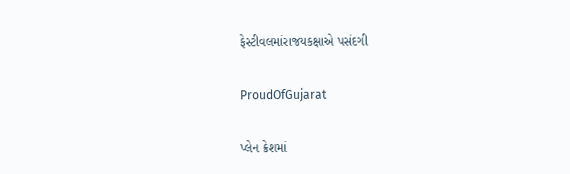ફેસ્ટીવલમાંરાજયકક્ષાએ પસંદગી

ProudOfGujarat

પ્લેન ક્રેશમાં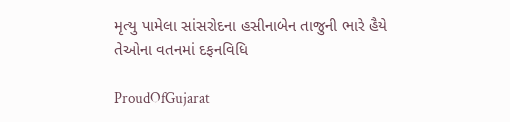મૃત્યુ પામેલા સાંસરોદના હસીનાબેન તાજુની ભારે હૈયે તેઓના વતનમાં દફનવિધિ

ProudOfGujarat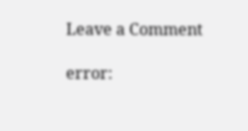Leave a Comment

error: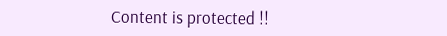Content is protected !!